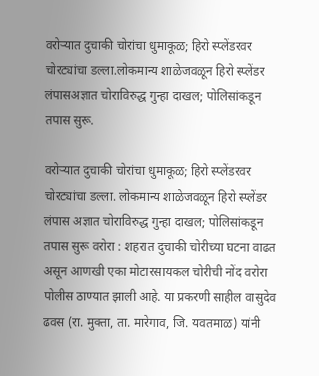वरोऱ्यात दुचाकी चोरांचा धुमाकूळ; हिरो स्प्लेंडरवर चोरट्यांचा डल्ला.लोकमान्य शाळेजवळून हिरो स्प्लेंडर लंपासअज्ञात चोराविरुद्ध गुन्हा दाखल; पोलिसांकडून तपास सुरू.

वरोऱ्यात दुचाकी चोरांचा धुमाकूळ; हिरो स्प्लेंडरवर चोरट्यांचा डल्ला. लोकमान्य शाळेजवळून हिरो स्प्लेंडर लंपास अज्ञात चोराविरुद्ध गुन्हा दाखल; पोलिसांकडून तपास सुरू वरोरा : शहरात दुचाकी चोरीच्या घटना वाढत असून आणखी एका मोटारसायकल चोरीची नोंद वरोरा पोलीस ठाण्यात झाली आहे. या प्रकरणी साहील वासुदेव ढवस (रा. मुक्ता, ता. मारेगाव, जि. यवतमाळ) यांनी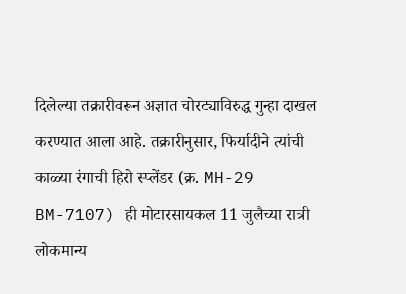दिलेल्या तक्रारीवरून अज्ञात चोरट्याविरुद्ध गुन्हा दाखल करण्यात आला आहे. तक्रारीनुसार, फिर्यादीने त्यांची काळ्या रंगाची हिरो स्प्लेंडर (क्र. MH-29 BM-7107) ही मोटारसायकल 11 जुलैच्या रात्री लोकमान्य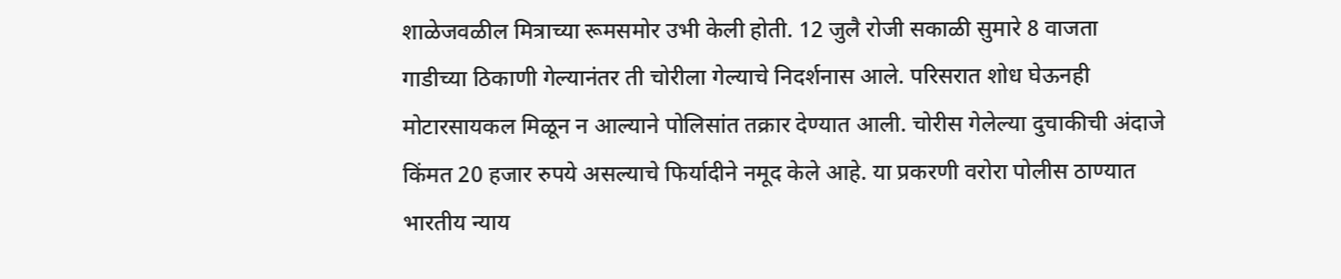शाळेजवळील मित्राच्या रूमसमोर उभी केली होती. 12 जुलै रोजी सकाळी सुमारे 8 वाजता गाडीच्या ठिकाणी गेल्यानंतर ती चोरीला गेल्याचे निदर्शनास आले. परिसरात शोध घेऊनही मोटारसायकल मिळून न आल्याने पोलिसांत तक्रार देण्यात आली. चोरीस गेलेल्या दुचाकीची अंदाजे किंमत 20 हजार रुपये असल्याचे फिर्यादीने नमूद केले आहे. या प्रकरणी वरोरा पोलीस ठाण्यात भारतीय न्याय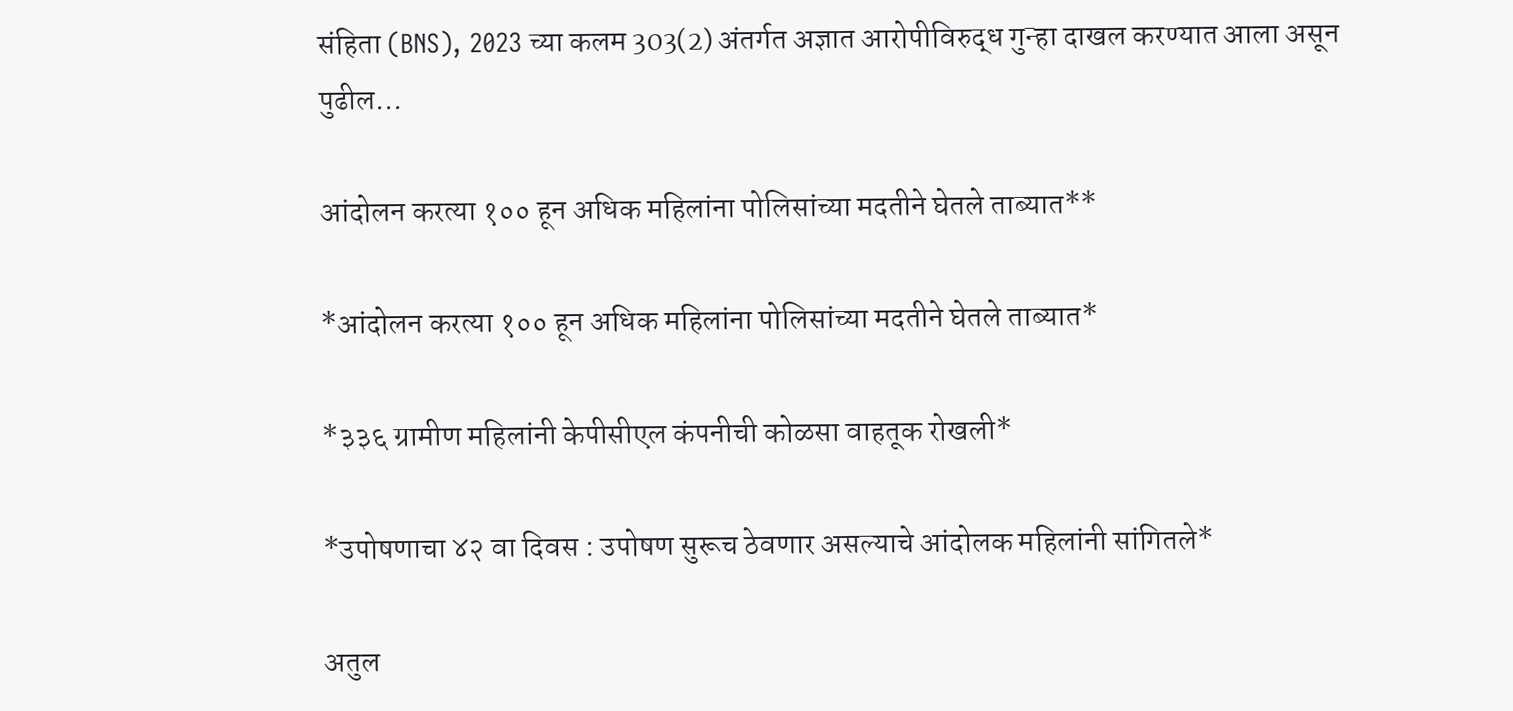संहिता (BNS), 2023 च्या कलम 303(2) अंतर्गत अज्ञात आरोपीविरुद्ध गुन्हा दाखल करण्यात आला असून पुढील...

आंदोलन करत्या १०० हून अधिक महिलांना पोलिसांच्या मदतीने घेतले ताब्यात**

*आंदोलन करत्या १०० हून अधिक महिलांना पोलिसांच्या मदतीने घेतले ताब्यात*

*३३६ ग्रामीण महिलांनी केपीसीएल कंपनीची कोळसा वाहतूक रोखली*

*उपोषणाचा ४२ वा दिवस : उपोषण सुरूच ठेवणार असल्याचे आंदोलक महिलांनी सांगितले*

अतुल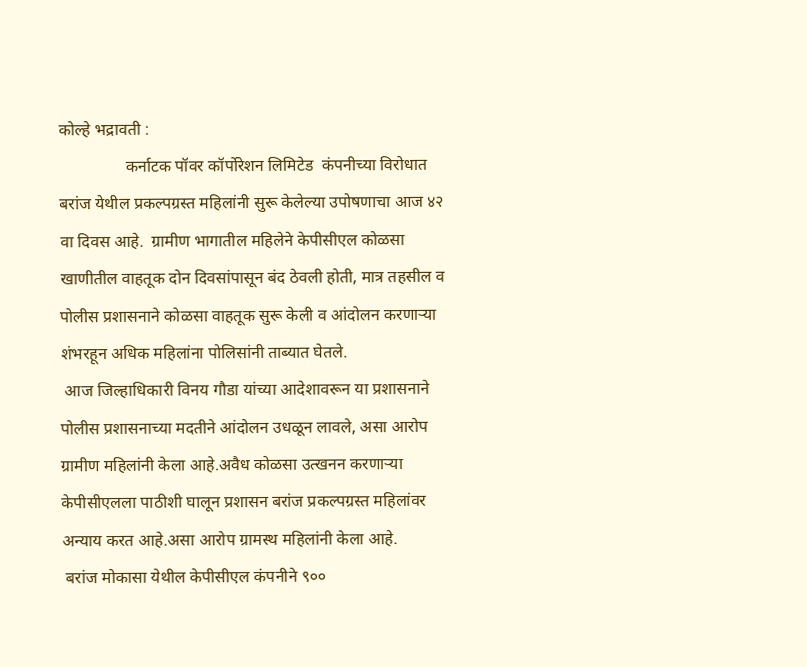कोल्हे भद्रावती :
                कर्नाटक पॉवर कॉर्पोरेशन लिमिटेड  कंपनीच्या विरोधात बरांज येथील प्रकल्पग्रस्त महिलांनी सुरू केलेल्या उपोषणाचा आज ४२ वा दिवस आहे.  ग्रामीण भागातील महिलेने केपीसीएल कोळसा खाणीतील वाहतूक दोन दिवसांपासून बंद ठेवली होती, मात्र तहसील व पोलीस प्रशासनाने कोळसा वाहतूक सुरू केली व आंदोलन करणाऱ्या शंभरहून अधिक महिलांना पोलिसांनी ताब्यात घेतले.
 आज जिल्हाधिकारी विनय गौडा यांच्या आदेशावरून या प्रशासनाने पोलीस प्रशासनाच्या मदतीने आंदोलन उधळून लावले, असा आरोप ग्रामीण महिलांनी केला आहे.अवैध कोळसा उत्खनन करणाऱ्या केपीसीएलला पाठीशी घालून प्रशासन बरांज प्रकल्पग्रस्त महिलांवर अन्याय करत आहे.असा आरोप ग्रामस्थ महिलांनी केला आहे.
 बरांज मोकासा येथील केपीसीएल कंपनीने ९००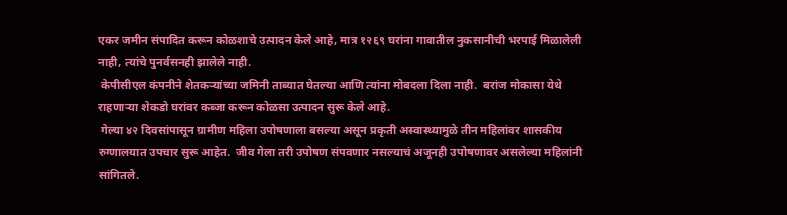एकर जमीन संपादित करून कोळशाचे उत्पादन केले आहे, मात्र १२६९ घरांना गावातील नुकसानीची भरपाई मिळालेली नाही, त्यांचे पुनर्वसनही झालेले नाही.
 केपीसीएल कंपनीने शेतकऱ्यांच्या जमिनी ताब्यात घेतल्या आणि त्यांना मोबदला दिला नाही.  बरांज मोकासा येथे राहणाऱ्या शेकडो घरांवर कब्जा करून कोळसा उत्पादन सुरू केले आहे.
 गेल्या ४२ दिवसांपासून ग्रामीण महिला उपोषणाला बसल्या असून प्रकृती अस्वास्थ्यामुळे तीन महिलांवर शासकीय रुग्णालयात उपचार सुरू आहेत.  जीव गेला तरी उपोषण संपवणार नसल्याचं अजूनही उपोषणावर असलेल्या महिलांनी सांगितले.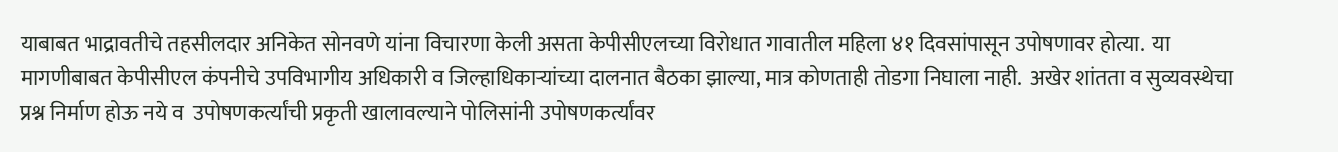याबाबत भाद्रावतीचे तहसीलदार अनिकेत सोनवणे यांना विचारणा केली असता केपीसीएलच्या विरोधात गावातील महिला ४१ दिवसांपासून उपोषणावर होत्या.  या मागणीबाबत केपीसीएल कंपनीचे उपविभागीय अधिकारी व जिल्हाधिकाऱ्यांच्या दालनात बैठका झाल्या, मात्र कोणताही तोडगा निघाला नाही.  अखेर शांतता व सुव्यवस्थेचा प्रश्न निर्माण होऊ नये व  उपोषणकर्त्यांची प्रकृती खालावल्याने पोलिसांनी उपोषणकर्त्यांवर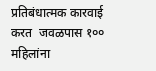प्रतिबंधात्मक कारवाई करत  जवळपास १०० महिलांना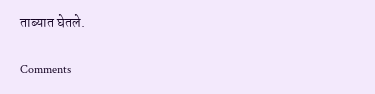ताब्यात घेतले.

Comments